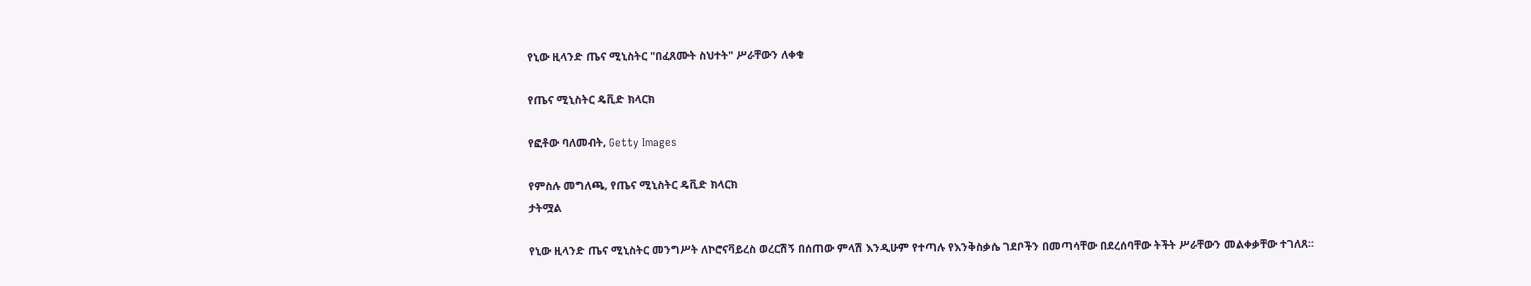የኒው ዚላንድ ጤና ሚኒስትር "በፈጸሙት ስህተት" ሥራቸውን ለቀቁ

የጤና ሚኒስትር ዴቪድ ክላርክ

የፎቶው ባለመብት, Getty Images

የምስሉ መግለጫ, የጤና ሚኒስትር ዴቪድ ክላርክ
ታትሟል

የኒው ዚላንድ ጤና ሚኒስትር መንግሥት ለኮሮናቫይረስ ወረርሽኝ በሰጠው ምላሽ እንዲሁም የተጣሉ የእንቅስቃሴ ገደቦችን በመጣሳቸው በደረሰባቸው ትችት ሥራቸውን መልቀቃቸው ተገለጸ፡፡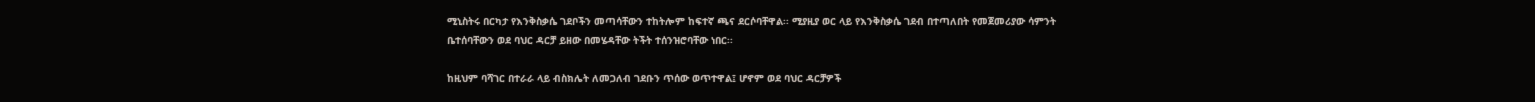ሚኒስትሩ በርካታ የእንቅስቃሴ ገደቦችን መጣሳቸውን ተከትሎም ከፍተኛ ጫና ደርሶባቸዋል፡፡ ሚያዚያ ወር ላይ የእንቅስቃሴ ገደብ በተጣለበት የመጀመሪያው ሳምንት ቤተሰባቸውን ወደ ባህር ዳርቻ ይዘው በመሄዳቸው ትችት ተሰንዝሮባቸው ነበር፡፡

ከዚህም ባሻገር በተራራ ላይ ብስክሌት ለመጋለብ ገደቡን ጥሰው ወጥተዋል፤ ሆኖም ወደ ባህር ዳርቻዎች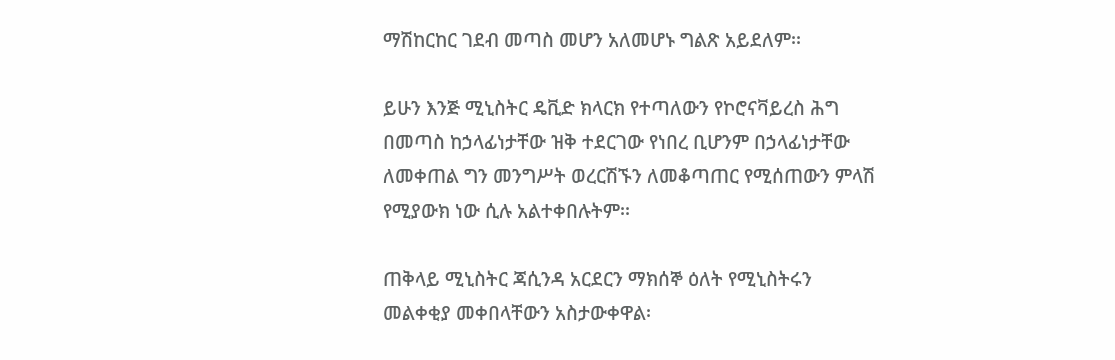ማሽከርከር ገደብ መጣስ መሆን አለመሆኑ ግልጽ አይደለም፡፡

ይሁን እንጅ ሚኒስትር ዴቪድ ክላርክ የተጣለውን የኮሮናቫይረስ ሕግ በመጣስ ከኃላፊነታቸው ዝቅ ተደርገው የነበረ ቢሆንም በኃላፊነታቸው ለመቀጠል ግን መንግሥት ወረርሽኙን ለመቆጣጠር የሚሰጠውን ምላሽ የሚያውክ ነው ሲሉ አልተቀበሉትም፡፡

ጠቅላይ ሚኒስትር ጃሲንዳ አርደርን ማክሰኞ ዕለት የሚኒስትሩን መልቀቂያ መቀበላቸውን አስታውቀዋል፡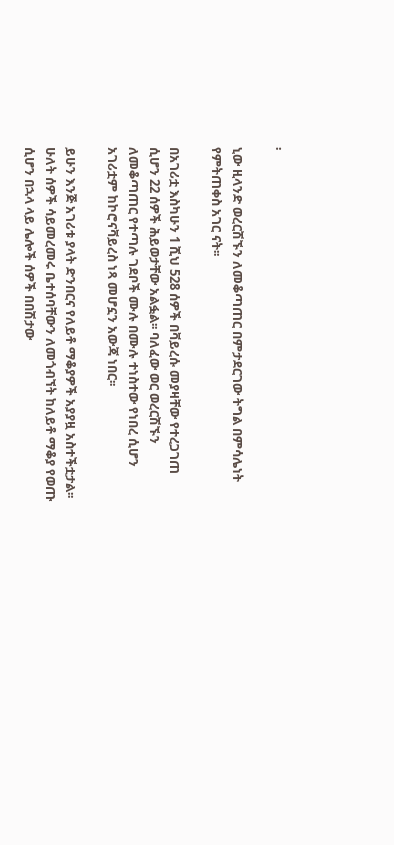፡

ኒው ዚላንድ ወረርሽኙን ለመቆጣጠር በምታደርገው ትግል በምሳሌነት የምትጠቀስ አገር ናት፡፡

በአገሪቷ እስካሁን 1 ሺህ 528 ሰዎች በቫይረሱ መያዛቸው የተረጋገጠ ሲሆን 22 ሰዎች ሕይወታቸው አልፏል፡፡ ባለፈው ወር ወረርሽኙን ለመቆጣጠር የተጣሉ ገደቦች ሙሉ በሙሉ ተነስተው የነበረ ሲሆን አገሪቷም ከኮሮናቫይረስ ነጻ መሆኗን አውጃ ነበር፡፡

ይሁን እንጅ አገሪቱ ያላት ድንበርና የለይቶ ማቆያዎች አያያዟ አስተችቷታል፡፡ ሁለት ሰዎች ሳይመረመሩ ቤተሰባቸውን ለመጎብኘት ከለይቶ ማቆያ የወጡ ሲሆን በኋላ ላይ ሌሎች ሰዎች በበሽታው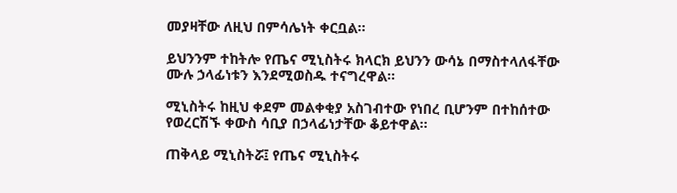መያዛቸው ለዚህ በምሳሌነት ቀርቧል፡፡

ይህንንም ተከትሎ የጤና ሚኒስትሩ ክላርክ ይህንን ውሳኔ በማስተላለፋቸው ሙሉ ኃላፊነቱን እንደሚወስዱ ተናግረዋል፡፡

ሚኒስትሩ ከዚህ ቀደም መልቀቂያ አስገብተው የነበረ ቢሆንም በተከሰተው የወረርሽኙ ቀውስ ሳቢያ በኃላፊነታቸው ቆይተዋል፡፡

ጠቅላይ ሚኒስትሯ፤ የጤና ሚኒስትሩ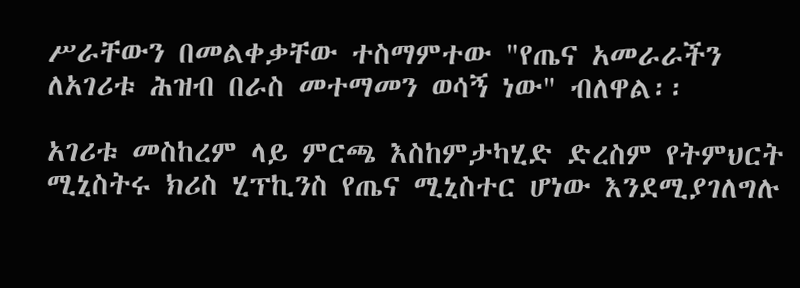ሥራቸውን በመልቀቃቸው ተስማምተው "የጤና አመራራችን ለአገሪቱ ሕዝብ በራስ መተማመን ወሳኝ ነው" ብለዋል፡፡

አገሪቱ መስከረም ላይ ምርጫ እስከምታካሂድ ድረስም የትምህርት ሚኒስትሩ ክሪስ ሂፕኪንስ የጤና ሚኒስተር ሆነው እንደሚያገለግሉ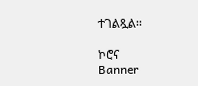ተገልጿል፡፡

ኮሮና
Banner